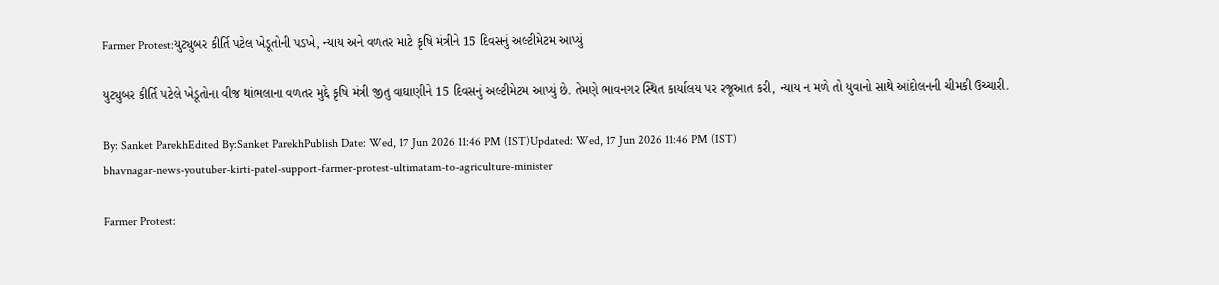Farmer Protest:યુટ્યુબર કીર્તિ પટેલ ખેડૂતોની પડખે, ન્યાય અને વળતર માટે કૃષિ મંત્રીને 15 દિવસનું અલ્ટીમેટમ આપ્યું

યુટ્યુબર કીર્તિ પટેલે ખેડૂતોના વીજ થાંભલાના વળતર મુદ્દે કૃષિ મંત્રી જીતુ વાઘાણીને 15 દિવસનું અલ્ટીમેટમ આપ્યું છે. તેમણે ભાવનગર સ્થિત કાર્યાલય પર રજૂઆત કરી, ન્યાય ન મળે તો યુવાનો સાથે આંદોલનની ચીમકી ઉચ્ચારી.

By: Sanket ParekhEdited By:Sanket ParekhPublish Date: Wed, 17 Jun 2026 11:46 PM (IST)Updated: Wed, 17 Jun 2026 11:46 PM (IST)
bhavnagar-news-youtuber-kirti-patel-support-farmer-protest-ultimatam-to-agriculture-minister

Farmer Protest: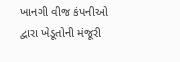ખાનગી વીજ કંપનીઓ દ્વારા ખેડૂતોની મંજૂરી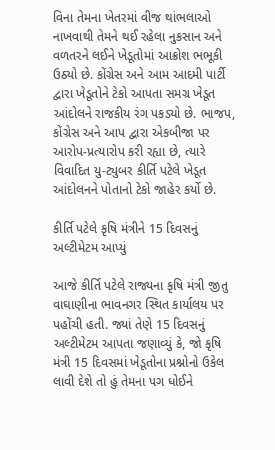વિના તેમના ખેતરમાં વીજ થાંભલાઓ નાખવાથી તેમને થઈ રહેલા નુકસાન અને વળતરને લઈને ખેડૂતોમાં આક્રોશ ભભૂકી ઉઠ્યો છે. કોંગ્રેસ અને આમ આદમી પાર્ટી દ્વારા ખેડૂતોને ટેકો આપતા સમગ્ર ખેડૂત આંદોલને રાજકીય રંગ પકડ્યો છે. ભાજપ, કોંગ્રેસ અને આપ દ્વારા એકબીજા પર આરોપ-પ્રત્યારોપ કરી રહ્યા છે, ત્યારે વિવાદિત યુ-ટ્યુબર કીર્તિ પટેલે ખેડૂત આંદોલનને પોતાનો ટેકો જાહેર કર્યો છે.

કીર્તિ પટેલે કૃષિ મંત્રીને 15 દિવસનું અલ્ટીમેટમ આપ્યું

આજે કીર્તિ પટેલે રાજ્યના કૃષિ મંત્રી જીતુ વાઘાણીના ભાવનગર સ્થિત કાર્યાલય પર પહોંચી હતી. જ્યાં તેણે 15 દિવસનું અલ્ટીમેટમ આપતા જણાવ્યું કે, જો કૃષિ મંત્રી 15 દિવસમાં ખેડૂતોના પ્રશ્નોનો ઉકેલ લાવી દેશે તો હું તેમના પગ ધોઈને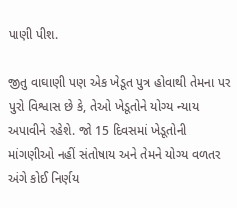પાણી પીશ.

જીતુ વાઘાણી પણ એક ખેડૂત પુત્ર હોવાથી તેમના પર પુરો વિશ્વાસ છે કે, તેઓ ખેડૂતોને યોગ્ય ન્યાય અપાવીને રહેશે. જો 15 દિવસમાં ખેડૂતોની માંગણીઓ નહીં સંતોષાય અને તેમને યોગ્ય વળતર અંગે કોઈ નિર્ણય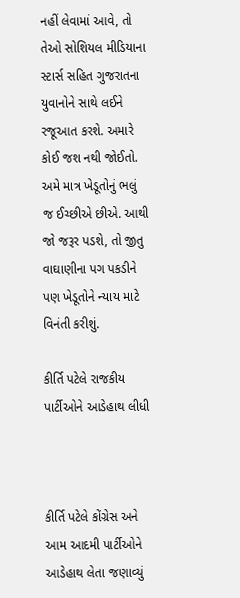નહીં લેવામાં આવે, તો તેઓ સોશિયલ મીડિયાના સ્ટાર્સ સહિત ગુજરાતના યુવાનોને સાથે લઈને રજૂઆત કરશે. અમારે કોઈ જશ નથી જોઈતો. અમે માત્ર ખેડૂતોનું ભલું જ ઈચ્છીએ છીએ. આથી જો જરૂર પડશે, તો જીતુ વાઘાણીના પગ પકડીને પણ ખેડૂતોને ન્યાય માટે વિનંતી કરીશું.

કીર્તિ પટેલે રાજકીય પાર્ટીઓને આડેહાથ લીધી



કીર્તિ પટેલે કોંગ્રેસ અને આમ આદમી પાર્ટીઓને આડેહાથ લેતા જણાવ્યું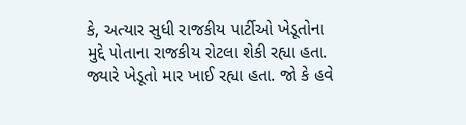કે, અત્યાર સુધી રાજકીય પાર્ટીઓ ખેડૂતોના મુદ્દે પોતાના રાજકીય રોટલા શેકી રહ્યા હતા. જ્યારે ખેડૂતો માર ખાઈ રહ્યા હતા. જો કે હવે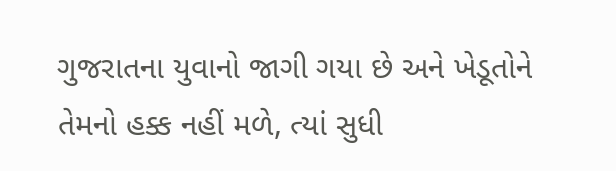ગુજરાતના યુવાનો જાગી ગયા છે અને ખેડૂતોને તેમનો હક્ક નહીં મળે, ત્યાં સુધી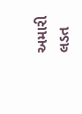અમારી લડત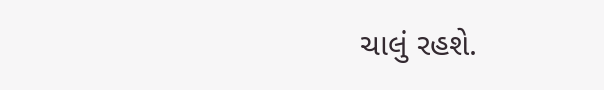ચાલું રહશે.